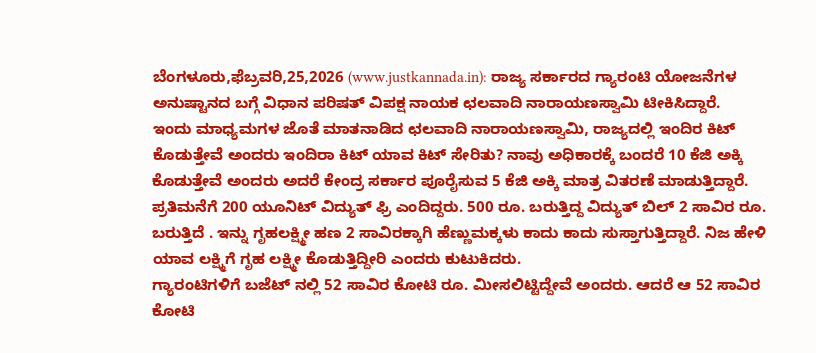ಬೆಂಗಳೂರು,ಫೆಬ್ರವರಿ,25,2026 (www.justkannada.in): ರಾಜ್ಯ ಸರ್ಕಾರದ ಗ್ಯಾರಂಟಿ ಯೋಜನೆಗಳ ಅನುಷ್ಟಾನದ ಬಗ್ಗೆ ವಿಧಾನ ಪರಿಷತ್ ವಿಪಕ್ಷ ನಾಯಕ ಛಲವಾದಿ ನಾರಾಯಣಸ್ವಾಮಿ ಟೀಕಿಸಿದ್ದಾರೆ.
ಇಂದು ಮಾಧ್ಯಮಗಳ ಜೊತೆ ಮಾತನಾಡಿದ ಛಲವಾದಿ ನಾರಾಯಣಸ್ವಾಮಿ, ರಾಜ್ಯದಲ್ಲಿ ಇಂದಿರ ಕಿಟ್ ಕೊಡುತ್ತೇವೆ ಅಂದರು ಇಂದಿರಾ ಕಿಟ್ ಯಾವ ಕಿಟ್ ಸೇರಿತು? ನಾವು ಅಧಿಕಾರಕ್ಕೆ ಬಂದರೆ 10 ಕೆಜಿ ಅಕ್ಕಿ ಕೊಡುತ್ತೇವೆ ಅಂದರು ಅದರೆ ಕೇಂದ್ರ ಸರ್ಕಾರ ಪೂರೈಸುವ 5 ಕೆಜಿ ಅಕ್ಕಿ ಮಾತ್ರ ವಿತರಣೆ ಮಾಡುತ್ತಿದ್ದಾರೆ. ಪ್ರತಿಮನೆಗೆ 200 ಯೂನಿಟ್ ವಿದ್ಯುತ್ ಫ್ರಿ ಎಂದಿದ್ದರು. 500 ರೂ. ಬರುತ್ತಿದ್ದ ವಿದ್ಯುತ್ ಬಿಲ್ 2 ಸಾವಿರ ರೂ. ಬರುತ್ತಿದೆ . ಇನ್ನು ಗೃಹಲಕ್ಷ್ಮೀ ಹಣ 2 ಸಾವಿರಕ್ಕಾಗಿ ಹೆಣ್ಣುಮಕ್ಕಳು ಕಾದು ಕಾದು ಸುಸ್ತಾಗುತ್ತಿದ್ದಾರೆ. ನಿಜ ಹೇಳಿ ಯಾವ ಲಕ್ಷ್ಮಿಗೆ ಗೃಹ ಲಕ್ಷ್ಮೀ ಕೊಡುತ್ತಿದ್ದೀರಿ ಎಂದರು ಕುಟುಕಿದರು.
ಗ್ಯಾರಂಟಿಗಳಿಗೆ ಬಜೆಟ್ ನಲ್ಲಿ 52 ಸಾವಿರ ಕೋಟಿ ರೂ. ಮೀಸಲಿಟ್ಟಿದ್ದೇವೆ ಅಂದರು. ಆದರೆ ಆ 52 ಸಾವಿರ ಕೋಟಿ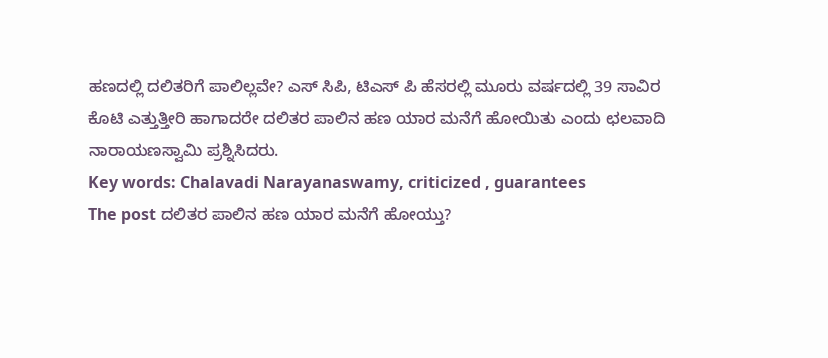ಹಣದಲ್ಲಿ ದಲಿತರಿಗೆ ಪಾಲಿಲ್ಲವೇ? ಎಸ್ ಸಿಪಿ, ಟಿಎಸ್ ಪಿ ಹೆಸರಲ್ಲಿ ಮೂರು ವರ್ಷದಲ್ಲಿ 39 ಸಾವಿರ ಕೊಟಿ ಎತ್ತುತ್ತೀರಿ ಹಾಗಾದರೇ ದಲಿತರ ಪಾಲಿನ ಹಣ ಯಾರ ಮನೆಗೆ ಹೋಯಿತು ಎಂದು ಛಲವಾದಿ ನಾರಾಯಣಸ್ವಾಮಿ ಪ್ರಶ್ನಿಸಿದರು.
Key words: Chalavadi Narayanaswamy, criticized , guarantees
The post ದಲಿತರ ಪಾಲಿನ ಹಣ ಯಾರ ಮನೆಗೆ ಹೋಯ್ತು?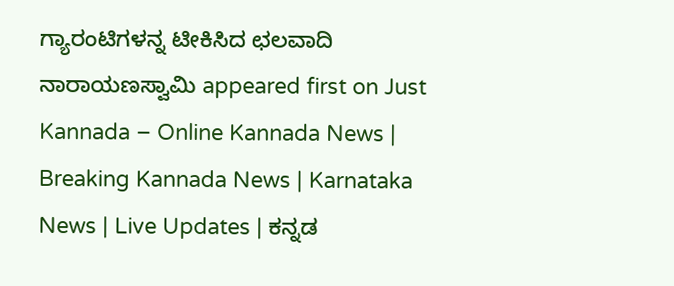ಗ್ಯಾರಂಟಿಗಳನ್ನ ಟೀಕಿಸಿದ ಛಲವಾದಿ ನಾರಾಯಣಸ್ವಾಮಿ appeared first on Just Kannada – Online Kannada News | Breaking Kannada News | Karnataka News | Live Updates | ಕನ್ನಡ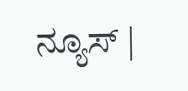ನ್ಯೂಸ್ |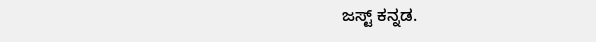ಜಸ್ಟ್ ಕನ್ನಡ.